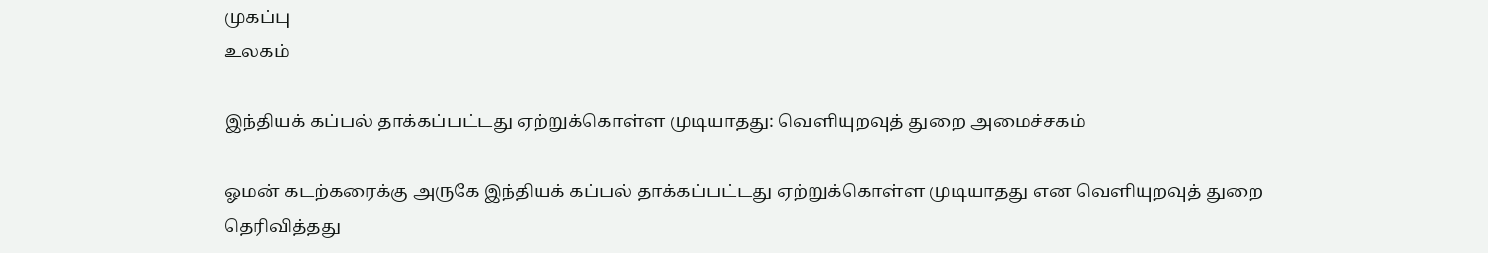முகப்பு
உலகம்

இந்தியக் கப்பல் தாக்கப்பட்டது ஏற்றுக்கொள்ள முடியாதது: வெளியுறவுத் துறை அமைச்சகம்

ஓமன் கடற்கரைக்கு அருகே இந்தியக் கப்பல் தாக்கப்பட்டது ஏற்றுக்கொள்ள முடியாதது என வெளியுறவுத் துறை தெரிவித்தது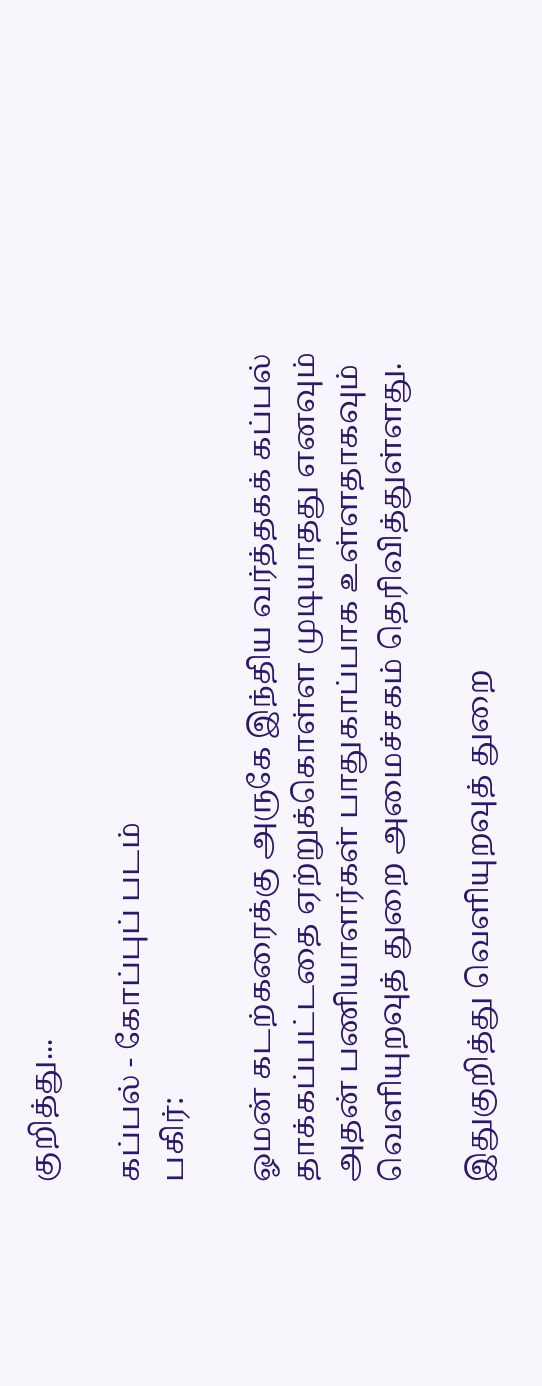குறித்து...

கப்பல் - கோப்புப் படம்
பகிர்:

ஓமன் கடற்கரைக்கு அருகே இந்திய வர்த்தகக் கப்பல் தாக்கப்பட்டதை ஏற்றுக்கொள்ள முடியாதது எனவும் அதன் பணியாளர்கள் பாதுகாப்பாக உள்ளதாகவும் வெளியுறவுத் துறை அமைச்சகம் தெரிவித்துள்ளது.

இதுகுறித்து வெளியுறவுத் துறை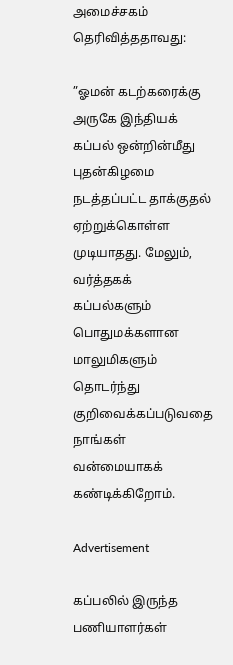அமைச்சகம் தெரிவித்ததாவது:

”ஓமன் கடற்கரைக்கு அருகே இந்தியக் கப்பல் ஒன்றின்மீது புதன்கிழமை நடத்தப்பட்ட தாக்குதல் ஏற்றுக்கொள்ள முடியாதது. மேலும், வர்த்தகக் கப்பல்களும் பொதுமக்களான மாலுமிகளும் தொடர்ந்து குறிவைக்கப்படுவதை நாங்கள் வன்மையாகக் கண்டிக்கிறோம்.

Advertisement

கப்பலில் இருந்த பணியாளர்கள்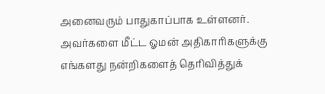அனைவரும் பாதுகாப்பாக உள்ளனர். அவர்களை மீட்ட ஓமன் அதிகாரிகளுக்கு எங்களது நன்றிகளைத் தெரிவித்துக்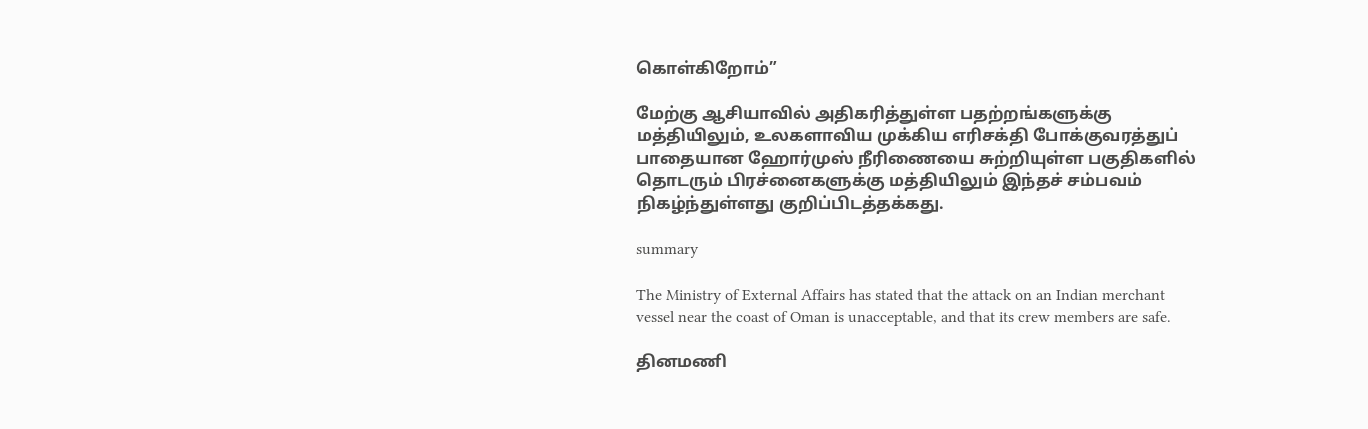கொள்கிறோம்”

மேற்கு ஆசியாவில் அதிகரித்துள்ள பதற்றங்களுக்கு மத்தியிலும், உலகளாவிய முக்கிய எரிசக்தி போக்குவரத்துப் பாதையான ஹோர்முஸ் நீரிணையை சுற்றியுள்ள பகுதிகளில் தொடரும் பிரச்னைகளுக்கு மத்தியிலும் இந்தச் சம்பவம் நிகழ்ந்துள்ளது குறிப்பிடத்தக்கது.

summary

The Ministry of External Affairs has stated that the attack on an Indian merchant vessel near the coast of Oman is unacceptable, and that its crew members are safe.

தினமணி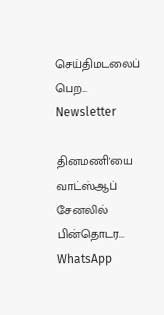செய்திமடலைப் பெற... Newsletter

தினமணி'யை வாட்ஸ்ஆப் சேனலில் பின்தொடர... WhatsApp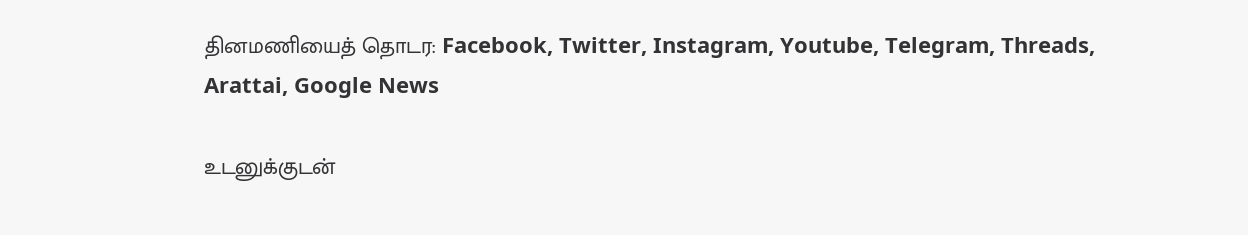தினமணியைத் தொடர: Facebook, Twitter, Instagram, Youtube, Telegram, Threads, Arattai, Google News

உடனுக்குடன்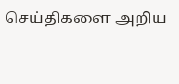செய்திகளை அறிய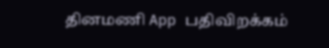தினமணி App பதிவிறக்கம்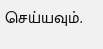செய்யவும்.